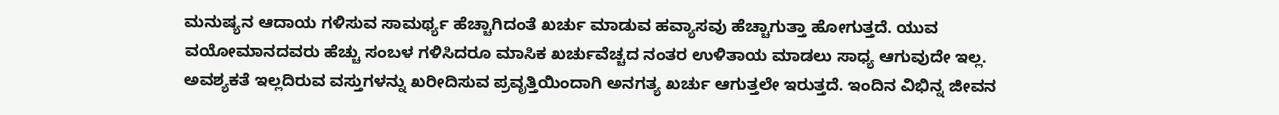ಮನುಷ್ಯನ ಆದಾಯ ಗಳಿಸುವ ಸಾಮರ್ಥ್ಯ ಹೆಚ್ಚಾಗಿದಂತೆ ಖರ್ಚು ಮಾಡುವ ಹವ್ಯಾಸವು ಹೆಚ್ಚಾಗುತ್ತಾ ಹೋಗುತ್ತದೆ. ಯುವ ವಯೋಮಾನದವರು ಹೆಚ್ಚು ಸಂಬಳ ಗಳಿಸಿದರೂ ಮಾಸಿಕ ಖರ್ಚುವೆಚ್ಚದ ನಂತರ ಉಳಿತಾಯ ಮಾಡಲು ಸಾಧ್ಯ ಆಗುವುದೇ ಇಲ್ಲ.
ಅವಶ್ಯಕತೆ ಇಲ್ಲದಿರುವ ವಸ್ತುಗಳನ್ನು ಖರೀದಿಸುವ ಪ್ರವೃತ್ತಿಯಿಂದಾಗಿ ಅನಗತ್ಯ ಖರ್ಚು ಆಗುತ್ತಲೇ ಇರುತ್ತದೆ. ಇಂದಿನ ವಿಭಿನ್ನ ಜೀವನ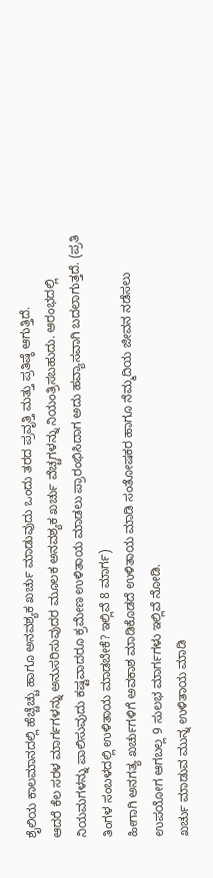ಶೈಲಿಯ ಕಾಲಮಾನದಲ್ಲಿ ಹೆಚ್ಚೆಚ್ಚು ಹಾಗೂ ಅನವಶ್ಯಕ ಖರ್ಚು ಮಾಡುವುದು ಒಂದು ತರದ ಪ್ರವೃತ್ತಿ ಮತ್ತು ಪ್ರತಿಷ್ಠೆ ಆಗುತ್ತಿದೆ.
ಆದರೆ ಕೆಲ ಸರಳ ಮಾರ್ಗಗಳನ್ನು ಅನುಸರಿಸುವುದರ ಮೂಲಕ ಅನವಶ್ಯಕ ಖರ್ಚು ವೆಚ್ಚಗಳನ್ನು ನಿಯಂತ್ರಿಸಬಹುದು. ಆರಂಭದಲ್ಲಿ ನಿಯಮಗಳನ್ನು ಪಾಲಿಸುವುದು ಕಷ್ಟವಾದರೂ ಕ್ರಮೇಣ ಉಳಿತಾಯ ಮಾಡಲು ಪ್ರಾರಂಭಿಸಿದಾಗ ಅದು ಹವ್ಯಾಸವಾಗಿ ಬದಲಾಗುತ್ತದೆ. (ಪ್ರತಿ ತಿಂಗಳ ಸಂಬಳದಲ್ಲಿ ಉಳಿತಾಯ ಮಾಡಬೇಕೆ? ಇಲ್ಲಿವೆ 8 ಮಾರ್ಗ)
ಹೀಗಾಗಿ ಅನಗತ್ಯ ಖರ್ಚುಗಳಿಗೆ ಅವಕಾಶ ಮಾಡಿಕೊಡದೆ ಉಳಿತಾಯ ಮಾಡಿ ಸಂತೋಷಕರ ಹಾಗೂ ನೆಮ್ಮದಿಯ ಜೀವನ ನಡೆಸಲು ಉಪಯೋಗ ಆಗಬಲ್ಲ 9 ಸುಲಭ ಮಾರ್ಗಗಳು ಇಲ್ಲಿವೆ ನೋಡಿ.
ಖರ್ಚು ಮಾಡುವ ಮುನ್ನ ಉಳಿತಾಯ ಮಾಡಿ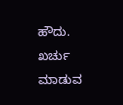ಹೌದು. ಖರ್ಚು ಮಾಡುವ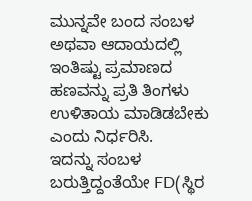ಮುನ್ನವೇ ಬಂದ ಸಂಬಳ ಅಥವಾ ಆದಾಯದಲ್ಲಿ ಇಂತಿಷ್ಟು ಪ್ರಮಾಣದ ಹಣವನ್ನು ಪ್ರತಿ ತಿಂಗಳು ಉಳಿತಾಯ ಮಾಡಿಡಬೇಕು ಎಂದು ನಿರ್ಧರಿಸಿ.
ಇದನ್ನು ಸಂಬಳ ಬರುತ್ತಿದ್ದಂತೆಯೇ FD(ಸ್ಥಿರ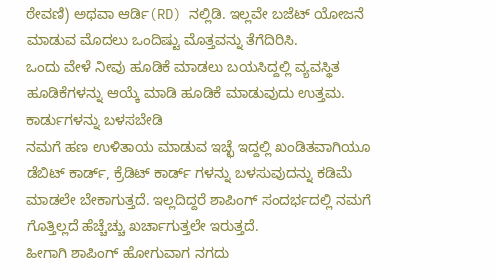ಠೇವಣಿ) ಅಥವಾ ಆರ್ಡಿ(RD) ನಲ್ಲಿಡಿ. ಇಲ್ಲವೇ ಬಜೆಟ್ ಯೋಜನೆ ಮಾಡುವ ಮೊದಲು ಒಂದಿಷ್ಟು ಮೊತ್ತವನ್ನು ತೆಗೆದಿರಿಸಿ.
ಒಂದು ವೇಳೆ ನೀವು ಹೂಡಿಕೆ ಮಾಡಲು ಬಯಸಿದ್ದಲ್ಲಿ ವ್ಯವಸ್ಥಿತ ಹೂಡಿಕೆಗಳನ್ನು ಆಯ್ಕೆ ಮಾಡಿ ಹೂಡಿಕೆ ಮಾಡುವುದು ಉತ್ತಮ.
ಕಾರ್ಡುಗಳನ್ನು ಬಳಸಬೇಡಿ
ನಮಗೆ ಹಣ ಉಳಿತಾಯ ಮಾಡುವ ಇಚ್ಛೆ ಇದ್ದಲ್ಲಿ ಖಂಡಿತವಾಗಿಯೂ ಡೆಬಿಟ್ ಕಾರ್ಡ್, ಕ್ರೆಡಿಟ್ ಕಾರ್ಡ್ ಗಳನ್ನು ಬಳಸುವುದನ್ನು ಕಡಿಮೆ ಮಾಡಲೇ ಬೇಕಾಗುತ್ತದೆ. ಇಲ್ಲದಿದ್ದರೆ ಶಾಪಿಂಗ್ ಸಂದರ್ಭದಲ್ಲಿ ನಮಗೆ ಗೊತ್ತಿಲ್ಲದೆ ಹೆಚ್ಚೆಚ್ಚು ಖರ್ಚಾಗುತ್ತಲೇ ಇರುತ್ತದೆ.
ಹೀಗಾಗಿ ಶಾಪಿಂಗ್ ಹೋಗುವಾಗ ನಗದು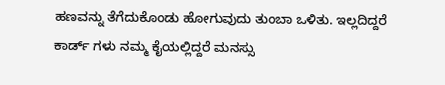ಹಣವನ್ನು ತೆಗೆದುಕೊಂಡು ಹೋಗುವುದು ತುಂಬಾ ಒಳಿತು. ಇಲ್ಲದಿದ್ದರೆ ಕಾರ್ಡ್ ಗಳು ನಮ್ಮ ಕೈಯಲ್ಲಿದ್ದರೆ ಮನಸ್ಸು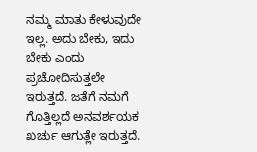ನಮ್ಮ ಮಾತು ಕೇಳುವುದೇ ಇಲ್ಲ. ಅದು ಬೇಕು, ಇದು ಬೇಕು ಎಂದು ಪ್ರಚೋದಿಸುತ್ತಲೇ ಇರುತ್ತದೆ. ಜತೆಗೆ ನಮಗೆ ಗೊತ್ತಿಲ್ಲದೆ ಅನವರ್ಶಯಕ ಖರ್ಚು ಆಗುತ್ಲೇ ಇರುತ್ತದೆ.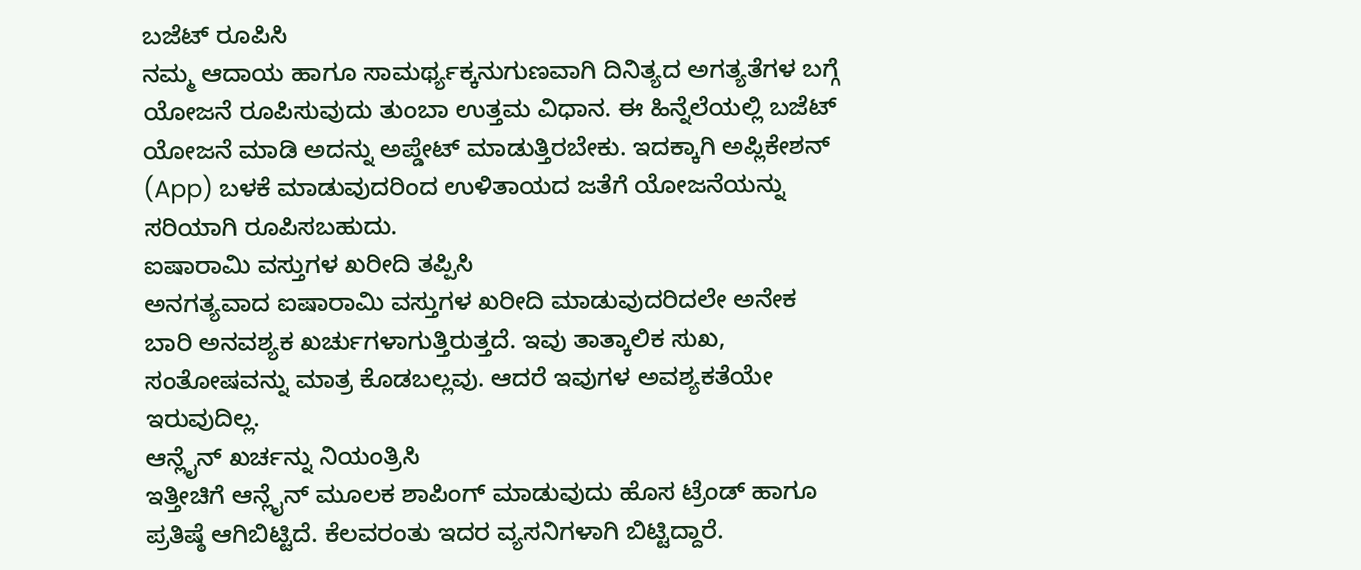ಬಜೆಟ್ ರೂಪಿಸಿ
ನಮ್ಮ ಆದಾಯ ಹಾಗೂ ಸಾಮರ್ಥ್ಯಕ್ಕನುಗುಣವಾಗಿ ದಿನಿತ್ಯದ ಅಗತ್ಯತೆಗಳ ಬಗ್ಗೆ ಯೋಜನೆ ರೂಪಿಸುವುದು ತುಂಬಾ ಉತ್ತಮ ವಿಧಾನ. ಈ ಹಿನ್ನೆಲೆಯಲ್ಲಿ ಬಜೆಟ್ ಯೋಜನೆ ಮಾಡಿ ಅದನ್ನು ಅಪ್ಡೇಟ್ ಮಾಡುತ್ತಿರಬೇಕು. ಇದಕ್ಕಾಗಿ ಅಪ್ಲಿಕೇಶನ್ (App) ಬಳಕೆ ಮಾಡುವುದರಿಂದ ಉಳಿತಾಯದ ಜತೆಗೆ ಯೋಜನೆಯನ್ನು ಸರಿಯಾಗಿ ರೂಪಿಸಬಹುದು.
ಐಷಾರಾಮಿ ವಸ್ತುಗಳ ಖರೀದಿ ತಪ್ಪಿಸಿ
ಅನಗತ್ಯವಾದ ಐಷಾರಾಮಿ ವಸ್ತುಗಳ ಖರೀದಿ ಮಾಡುವುದರಿದಲೇ ಅನೇಕ ಬಾರಿ ಅನವಶ್ಯಕ ಖರ್ಚುಗಳಾಗುತ್ತಿರುತ್ತದೆ. ಇವು ತಾತ್ಕಾಲಿಕ ಸುಖ, ಸಂತೋಷವನ್ನು ಮಾತ್ರ ಕೊಡಬಲ್ಲವು. ಆದರೆ ಇವುಗಳ ಅವಶ್ಯಕತೆಯೇ ಇರುವುದಿಲ್ಲ.
ಆನ್ಲೈನ್ ಖರ್ಚನ್ನು ನಿಯಂತ್ರಿಸಿ
ಇತ್ತೀಚಿಗೆ ಆನ್ಲೈನ್ ಮೂಲಕ ಶಾಪಿಂಗ್ ಮಾಡುವುದು ಹೊಸ ಟ್ರೆಂಡ್ ಹಾಗೂ ಪ್ರತಿಷ್ಠೆ ಆಗಿಬಿಟ್ಟಿದೆ. ಕೆಲವರಂತು ಇದರ ವ್ಯಸನಿಗಳಾಗಿ ಬಿಟ್ಟಿದ್ದಾರೆ.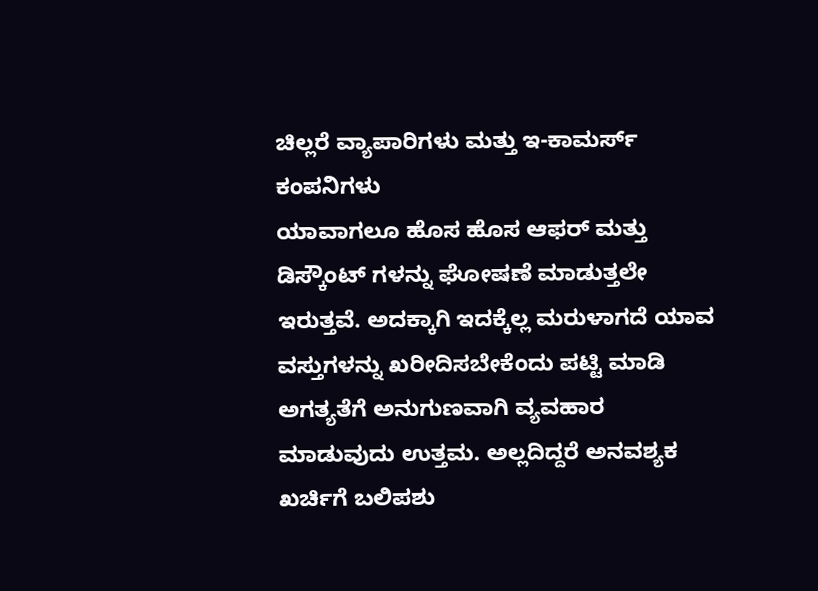ಚಿಲ್ಲರೆ ವ್ಯಾಪಾರಿಗಳು ಮತ್ತು ಇ-ಕಾಮರ್ಸ್ ಕಂಪನಿಗಳು
ಯಾವಾಗಲೂ ಹೊಸ ಹೊಸ ಆಫರ್ ಮತ್ತು ಡಿಸ್ಕೌಂಟ್ ಗಳನ್ನು ಘೋಷಣೆ ಮಾಡುತ್ತಲೇ ಇರುತ್ತವೆ. ಅದಕ್ಕಾಗಿ ಇದಕ್ಕೆಲ್ಲ ಮರುಳಾಗದೆ ಯಾವ ವಸ್ತುಗಳನ್ನು ಖರೀದಿಸಬೇಕೆಂದು ಪಟ್ಟಿ ಮಾಡಿ ಅಗತ್ಯತೆಗೆ ಅನುಗುಣವಾಗಿ ವ್ಯವಹಾರ ಮಾಡುವುದು ಉತ್ತಮ. ಅಲ್ಲದಿದ್ದರೆ ಅನವಶ್ಯಕ ಖರ್ಚಿಗೆ ಬಲಿಪಶು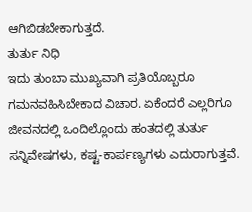ಆಗಿಬಿಡಬೇಕಾಗುತ್ತದೆ.
ತುರ್ತು ನಿಧಿ
ಇದು ತುಂಬಾ ಮುಖ್ಯವಾಗಿ ಪ್ರತಿಯೊಬ್ಬರೂ ಗಮನವಹಿಸಿಬೇಕಾದ ವಿಚಾರ. ಏಕೆಂದರೆ ಎಲ್ಲರಿಗೂ ಜೀವನದಲ್ಲಿ ಒಂದಿಲ್ಲೊಂದು ಹಂತದಲ್ಲಿ ತುರ್ತು ಸನ್ನಿವೇಷಗಳು, ಕಷ್ಟ-ಕಾರ್ಪಣ್ಯಗಳು ಎದುರಾಗುತ್ತವೆ.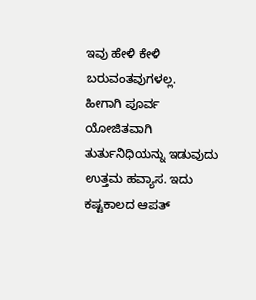ಇವು ಹೇಳಿ ಕೇಳಿ ಬರುವಂತವುಗಳಲ್ಲ.
ಹೀಗಾಗಿ ಪೂರ್ವ ಯೋಜಿತವಾಗಿ ತುರ್ತುನಿಧಿಯನ್ನು ಇಡುವುದು ಉತ್ತಮ ಹವ್ಯಾಸ. ಇದು ಕಷ್ಟಕಾಲದ ಆಪತ್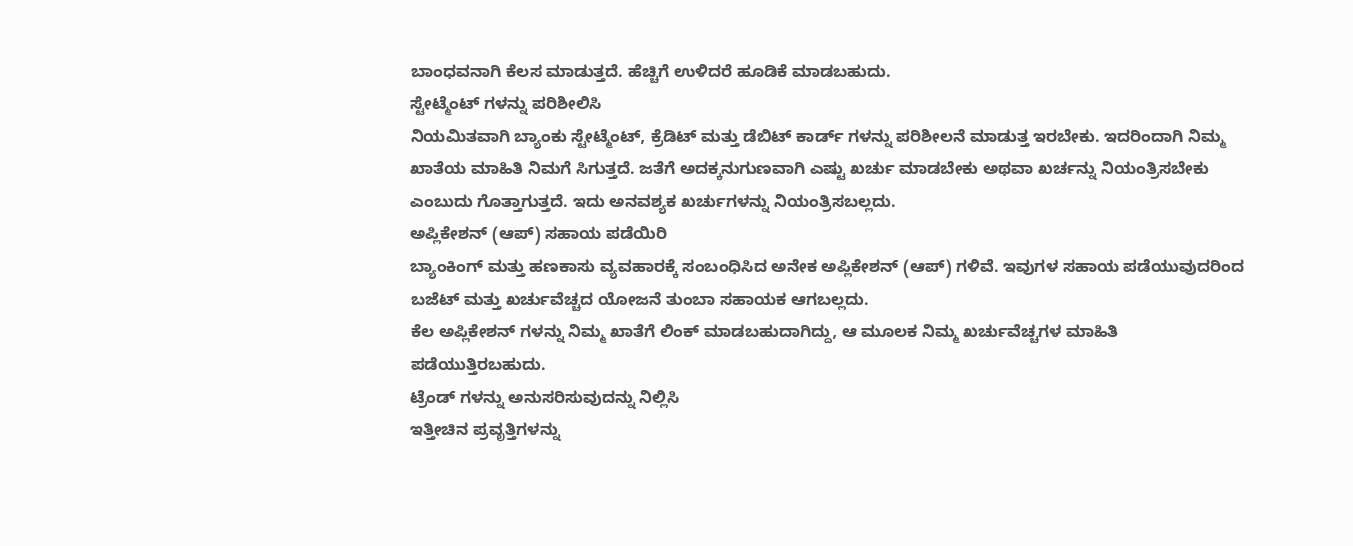ಬಾಂಧವನಾಗಿ ಕೆಲಸ ಮಾಡುತ್ತದೆ. ಹೆಚ್ಚಿಗೆ ಉಳಿದರೆ ಹೂಡಿಕೆ ಮಾಡಬಹುದು.
ಸ್ಟೇಟ್ಮೆಂಟ್ ಗಳನ್ನು ಪರಿಶೀಲಿಸಿ
ನಿಯಮಿತವಾಗಿ ಬ್ಯಾಂಕು ಸ್ಟೇಟ್ಮೆಂಟ್, ಕ್ರೆಡಿಟ್ ಮತ್ತು ಡೆಬಿಟ್ ಕಾರ್ಡ್ ಗಳನ್ನು ಪರಿಶೀಲನೆ ಮಾಡುತ್ತ ಇರಬೇಕು. ಇದರಿಂದಾಗಿ ನಿಮ್ಮ ಖಾತೆಯ ಮಾಹಿತಿ ನಿಮಗೆ ಸಿಗುತ್ತದೆ. ಜತೆಗೆ ಅದಕ್ಕನುಗುಣವಾಗಿ ಎಷ್ಟು ಖರ್ಚು ಮಾಡಬೇಕು ಅಥವಾ ಖರ್ಚನ್ನು ನಿಯಂತ್ರಿಸಬೇಕು ಎಂಬುದು ಗೊತ್ತಾಗುತ್ತದೆ. ಇದು ಅನವಶ್ಯಕ ಖರ್ಚುಗಳನ್ನು ನಿಯಂತ್ರಿಸಬಲ್ಲದು.
ಅಪ್ಲಿಕೇಶನ್ (ಆಪ್) ಸಹಾಯ ಪಡೆಯಿರಿ
ಬ್ಯಾಂಕಿಂಗ್ ಮತ್ತು ಹಣಕಾಸು ವ್ಯವಹಾರಕ್ಕೆ ಸಂಬಂಧಿಸಿದ ಅನೇಕ ಅಪ್ಲಿಕೇಶನ್ (ಆಪ್) ಗಳಿವೆ. ಇವುಗಳ ಸಹಾಯ ಪಡೆಯುವುದರಿಂದ ಬಜೆಟ್ ಮತ್ತು ಖರ್ಚುವೆಚ್ಚದ ಯೋಜನೆ ತುಂಬಾ ಸಹಾಯಕ ಆಗಬಲ್ಲದು.
ಕೆಲ ಅಪ್ಲಿಕೇಶನ್ ಗಳನ್ನು ನಿಮ್ಮ ಖಾತೆಗೆ ಲಿಂಕ್ ಮಾಡಬಹುದಾಗಿದ್ದು, ಆ ಮೂಲಕ ನಿಮ್ಮ ಖರ್ಚುವೆಚ್ಚಗಳ ಮಾಹಿತಿ ಪಡೆಯುತ್ತಿರಬಹುದು.
ಟ್ರೆಂಡ್ ಗಳನ್ನು ಅನುಸರಿಸುವುದನ್ನು ನಿಲ್ಲಿಸಿ
ಇತ್ತೀಚಿನ ಪ್ರವೃತ್ತಿಗಳನ್ನು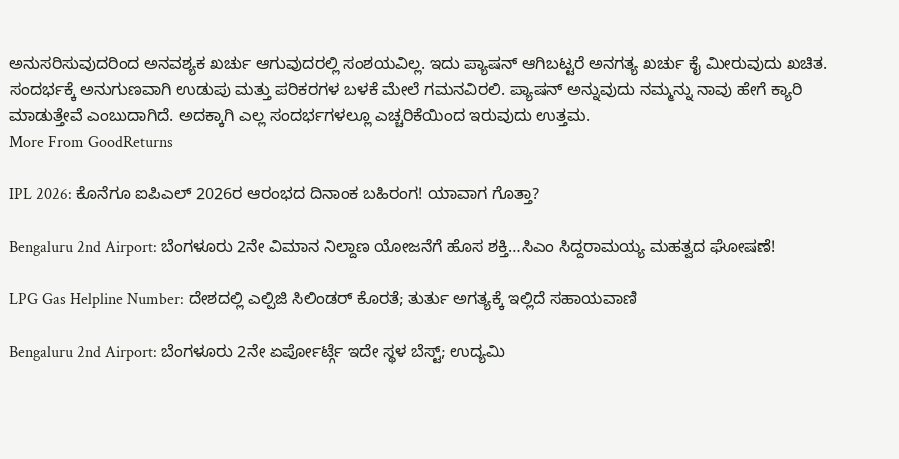ಅನುಸರಿಸುವುದರಿಂದ ಅನವಶ್ಯಕ ಖರ್ಚು ಆಗುವುದರಲ್ಲಿ ಸಂಶಯವಿಲ್ಲ. ಇದು ಪ್ಯಾಷನ್ ಆಗಿಬಟ್ಟರೆ ಅನಗತ್ಯ ಖರ್ಚು ಕೈ ಮೀರುವುದು ಖಚಿತ. ಸಂದರ್ಭಕ್ಕೆ ಅನುಗುಣವಾಗಿ ಉಡುಪು ಮತ್ತು ಪರಿಕರಗಳ ಬಳಕೆ ಮೇಲೆ ಗಮನವಿರಲಿ. ಪ್ಯಾಷನ್ ಅನ್ನುವುದು ನಮ್ಮನ್ನು ನಾವು ಹೇಗೆ ಕ್ಯಾರಿ ಮಾಡುತ್ತೇವೆ ಎಂಬುದಾಗಿದೆ. ಅದಕ್ಕಾಗಿ ಎಲ್ಲ ಸಂದರ್ಭಗಳಲ್ಲೂ ಎಚ್ಚರಿಕೆಯಿಂದ ಇರುವುದು ಉತ್ತಮ.
More From GoodReturns

IPL 2026: ಕೊನೆಗೂ ಐಪಿಎಲ್ 2026ರ ಆರಂಭದ ದಿನಾಂಕ ಬಹಿರಂಗ! ಯಾವಾಗ ಗೊತ್ತಾ?

Bengaluru 2nd Airport: ಬೆಂಗಳೂರು 2ನೇ ವಿಮಾನ ನಿಲ್ದಾಣ ಯೋಜನೆಗೆ ಹೊಸ ಶಕ್ತಿ…ಸಿಎಂ ಸಿದ್ದರಾಮಯ್ಯ ಮಹತ್ವದ ಘೋಷಣೆ!

LPG Gas Helpline Number: ದೇಶದಲ್ಲಿ ಎಲ್ಪಿಜಿ ಸಿಲಿಂಡರ್ ಕೊರತೆ; ತುರ್ತು ಅಗತ್ಯಕ್ಕೆ ಇಲ್ಲಿದೆ ಸಹಾಯವಾಣಿ

Bengaluru 2nd Airport: ಬೆಂಗಳೂರು 2ನೇ ಏರ್ಪೋರ್ಟ್ಗೆ ಇದೇ ಸ್ಥಳ ಬೆಸ್ಟ್; ಉದ್ಯಮಿ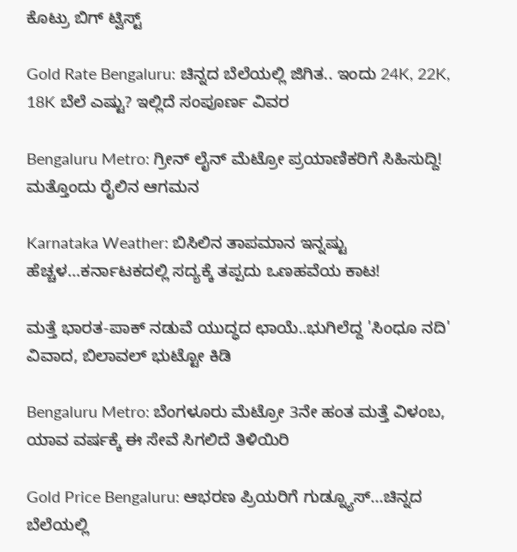ಕೊಟ್ರು ಬಿಗ್ ಟ್ವಿಸ್ಟ್

Gold Rate Bengaluru: ಚಿನ್ನದ ಬೆಲೆಯಲ್ಲಿ ಜಿಗಿತ.. ಇಂದು 24K, 22K, 18K ಬೆಲೆ ಎಷ್ಟು? ಇಲ್ಲಿದೆ ಸಂಪೂರ್ಣ ವಿವರ

Bengaluru Metro: ಗ್ರೀನ್ ಲೈನ್ ಮೆಟ್ರೋ ಪ್ರಯಾಣಿಕರಿಗೆ ಸಿಹಿಸುದ್ದಿ! ಮತ್ತೊಂದು ರೈಲಿನ ಆಗಮನ

Karnataka Weather: ಬಿಸಿಲಿನ ತಾಪಮಾನ ಇನ್ನಷ್ಟು ಹೆಚ್ಚಳ…ಕರ್ನಾಟಕದಲ್ಲಿ ಸದ್ಯಕ್ಕೆ ತಪ್ಪದು ಒಣಹವೆಯ ಕಾಟ!

ಮತ್ತೆ ಭಾರತ-ಪಾಕ್ ನಡುವೆ ಯುದ್ಧದ ಛಾಯೆ..ಭುಗಿಲೆದ್ದ 'ಸಿಂಧೂ ನದಿ' ವಿವಾದ, ಬಿಲಾವಲ್ ಭುಟ್ಟೋ ಕಿಡಿ

Bengaluru Metro: ಬೆಂಗಳೂರು ಮೆಟ್ರೋ 3ನೇ ಹಂತ ಮತ್ತೆ ವಿಳಂಬ, ಯಾವ ವರ್ಷಕ್ಕೆ ಈ ಸೇವೆ ಸಿಗಲಿದೆ ತಿಳಿಯಿರಿ

Gold Price Bengaluru: ಆಭರಣ ಪ್ರಿಯರಿಗೆ ಗುಡ್ನ್ಯೂಸ್…ಚಿನ್ನದ ಬೆಲೆಯಲ್ಲಿ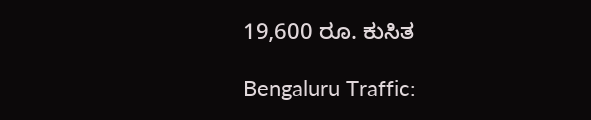19,600 ರೂ. ಕುಸಿತ

Bengaluru Traffic: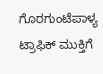ಗೊರಗುಂಟೆಪಾಳ್ಯ ಟ್ರಾಫಿಕ್ ಮುಕ್ತಿಗೆ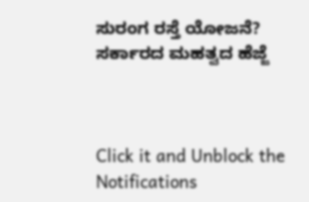ಸುರಂಗ ರಸ್ತೆ ಯೋಜನೆ? ಸರ್ಕಾರದ ಮಹತ್ವದ ಹೆಜ್ಜೆ



Click it and Unblock the Notifications